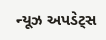ન્યૂઝ અપડેટ્સ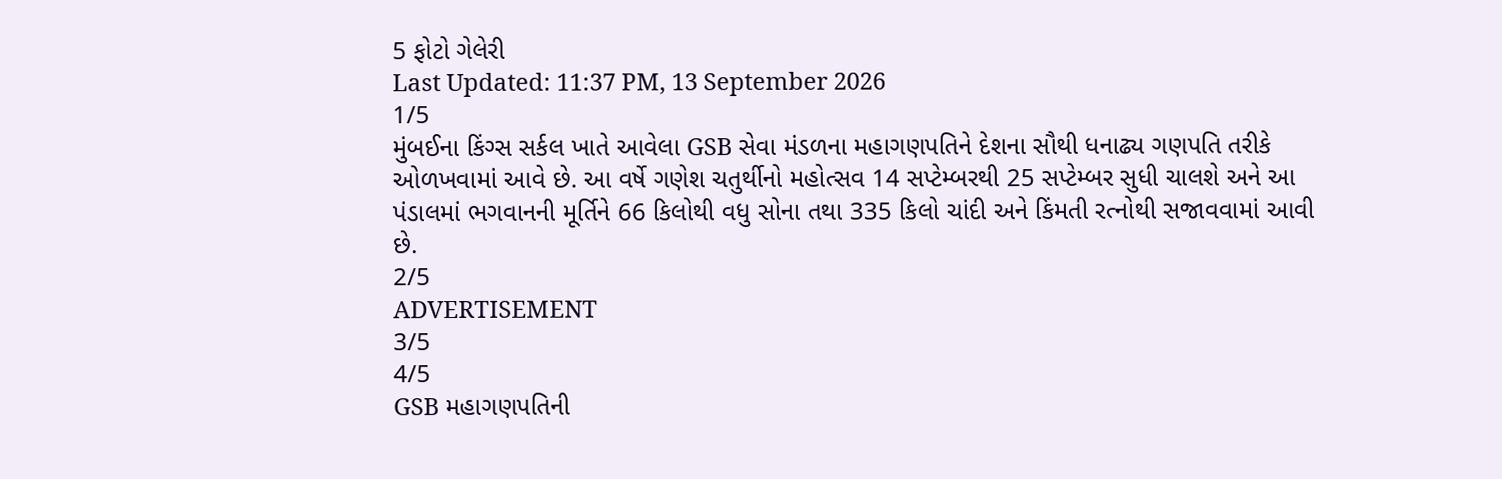5 ફોટો ગેલેરી
Last Updated: 11:37 PM, 13 September 2026
1/5
મુંબઈના કિંગ્સ સર્કલ ખાતે આવેલા GSB સેવા મંડળના મહાગણપતિને દેશના સૌથી ધનાઢ્ય ગણપતિ તરીકે ઓળખવામાં આવે છે. આ વર્ષે ગણેશ ચતુર્થીનો મહોત્સવ 14 સપ્ટેમ્બરથી 25 સપ્ટેમ્બર સુધી ચાલશે અને આ પંડાલમાં ભગવાનની મૂર્તિને 66 કિલોથી વધુ સોના તથા 335 કિલો ચાંદી અને કિંમતી રત્નોથી સજાવવામાં આવી છે.
2/5
ADVERTISEMENT
3/5
4/5
GSB મહાગણપતિની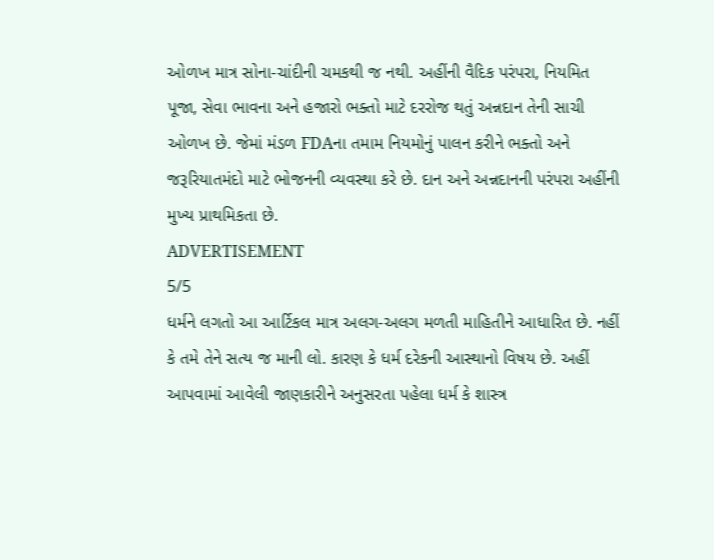ઓળખ માત્ર સોના-ચાંદીની ચમકથી જ નથી. અહીંની વૈદિક પરંપરા, નિયમિત પૂજા, સેવા ભાવના અને હજારો ભક્તો માટે દરરોજ થતું અન્નદાન તેની સાચી ઓળખ છે. જેમાં મંડળ FDAના તમામ નિયમોનું પાલન કરીને ભક્તો અને જરૂરિયાતમંદો માટે ભોજનની વ્યવસ્થા કરે છે. દાન અને અન્નદાનની પરંપરા અહીંની મુખ્ય પ્રાથમિકતા છે.
ADVERTISEMENT
5/5
ધર્મને લગતો આ આર્ટિકલ માત્ર અલગ-અલગ મળતી માહિતીને આધારિત છે. નહીં કે તમે તેને સત્ય જ માની લો. કારણ કે ધર્મ દરેકની આસ્થાનો વિષય છે. અહીં આપવામાં આવેલી જાણકારીને અનુસરતા પહેલા ધર્મ કે શાસ્ત્ર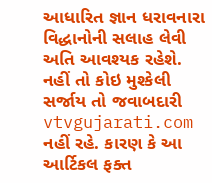આધારિત જ્ઞાન ધરાવનારા વિદ્ધાનોની સલાહ લેવી અતિ આવશ્યક રહેશે. નહીં તો કોઇ મુશ્કેલી સર્જાય તો જવાબદારી vtvgujarati.com નહીં રહે. કારણ કે આ આર્ટિકલ ફક્ત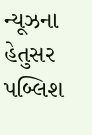ન્યૂઝના હેતુસર પબ્લિશ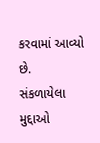કરવામાં આવ્યો છે.
સંકળાયેલા મુદ્દાઓ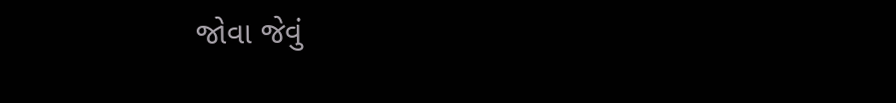જોવા જેવું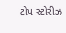ટોપ સ્ટોરીઝ